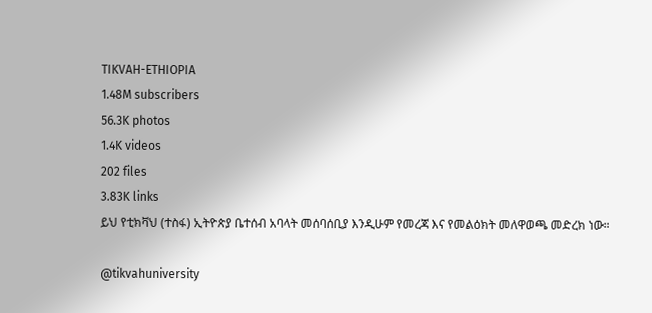TIKVAH-ETHIOPIA
1.48M subscribers
56.3K photos
1.4K videos
202 files
3.83K links
ይህ የቲክቫህ (ተስፋ) ኢትዮጵያ ቤተሰብ አባላት መሰባሰቢያ እንዲሁም የመረጃ እና የመልዕክት መለዋወጫ መድረክ ነው።

@tikvahuniversity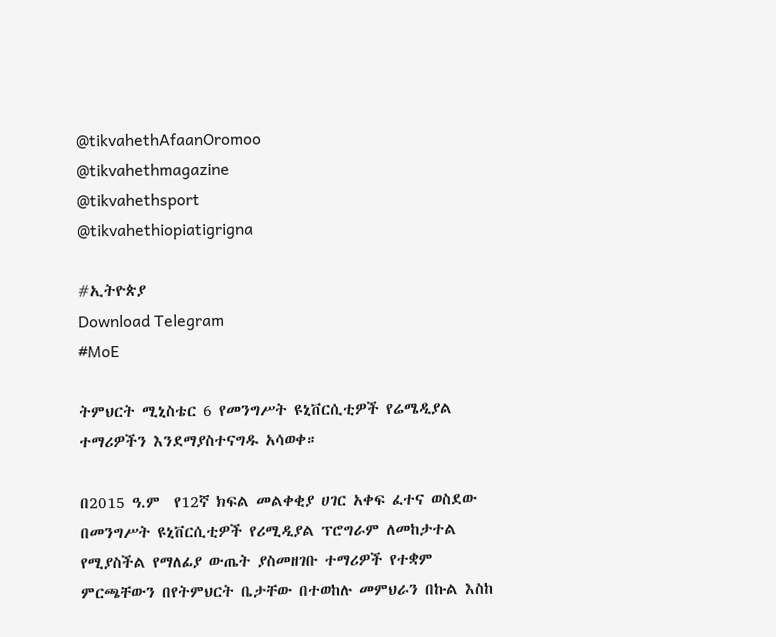@tikvahethAfaanOromoo
@tikvahethmagazine
@tikvahethsport
@tikvahethiopiatigrigna

#ኢትዮጵያ
Download Telegram
#MoE

ትምህርት ሚኒስቴር 6 የመንግሥት ዩኒቨርሲቲዎች የሬሜዲያል ተማሪዎችን እንደማያስተናግዱ አሳወቀ።

በ2015 ዓ.ም  የ12ኛ ክፍል መልቀቂያ ሀገር አቀፍ ፈተና ወስደው በመንግሥት ዩኒቨርሲቲዎች የሪሚዲያል ፕሮግራም ለመከታተል የሚያስችል የማለፊያ ውጤት ያስመዘገቡ ተማሪዎች የተቋም ምርጫቸውን በየትምህርት ቤታቸው በተወከሉ መምህራን በኩል እስከ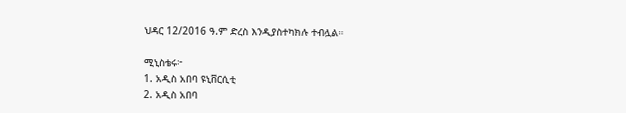ህዳር 12/2016 ዓ.ም ድረስ እንዲያስተካክሉ ተብሏል።

ሚኒስቴሩ፦
1. አዲስ አበባ ዩኒቨርሲቲ
2. አዲስ አበባ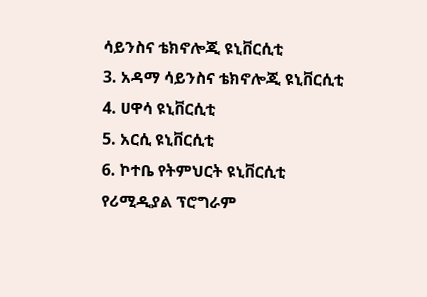ሳይንስና ቴክኖሎጂ ዩኒቨርሲቲ
3. አዳማ ሳይንስና ቴክኖሎጂ ዩኒቨርሲቲ
4. ሀዋሳ ዩኒቨርሲቲ
5. አርሲ ዩኒቨርሲቲ
6. ኮተቤ የትምህርት ዩኒቨርሲቲ የሪሚዲያል ፕሮግራም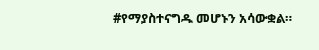#የማያስተናግዱ መሆኑን አሳውቋል።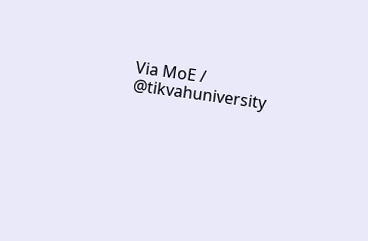Via MoE / @tikvahuniversity